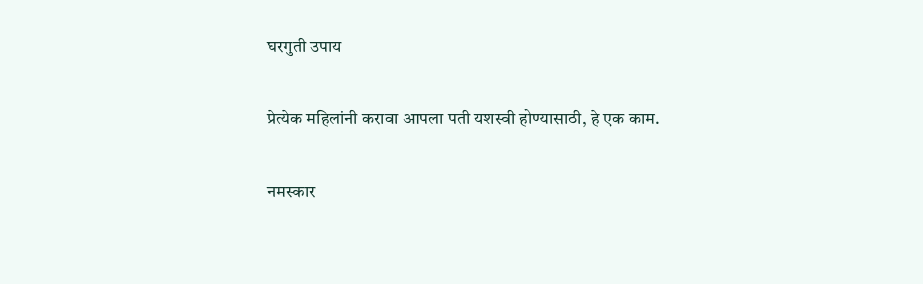घरगुती उपाय

प्रेत्येक महिलांनी करावा आपला पती यशस्वी होण्यासाठी, हे एक काम.

नमस्कार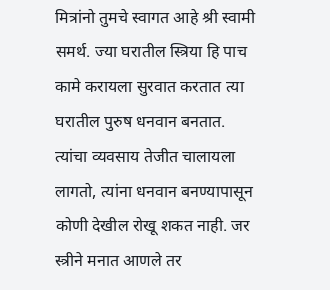मित्रांनो तुमचे स्वागत आहे श्री स्वामी समर्थ. ज्या घरातील स्त्रिया हि पाच कामे करायला सुरवात करतात त्या घरातील पुरुष धनवान बनतात. त्यांचा व्यवसाय तेजीत चालायला लागतो, त्यांना धनवान बनण्यापासून कोणी देखील रोखू शकत नाही. जर स्त्रीने मनात आणले तर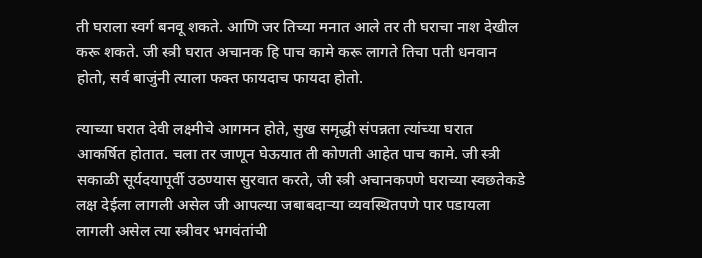ती घराला स्वर्ग बनवू शकते. आणि जर तिच्या मनात आले तर ती घराचा नाश देखील करू शकते. जी स्त्री घरात अचानक हि पाच कामे करू लागते तिचा पती धनवान होतो, सर्व बाजुंनी त्याला फक्त फायदाच फायदा होतो.

त्याच्या घरात देवी लक्ष्मीचे आगमन होते, सुख समृद्धी संपन्नता त्यांच्या घरात आकर्षित होतात. चला तर जाणून घेऊयात ती कोणती आहेत पाच कामे. जी स्त्री सकाळी सूर्यदयापूर्वी उठण्यास सुरवात करते, जी स्त्री अचानकपणे घराच्या स्वछतेकडे लक्ष देईला लागली असेल जी आपल्या जबाबदाऱ्या व्यवस्थितपणे पार पडायला लागली असेल त्या स्त्रीवर भगवंतांची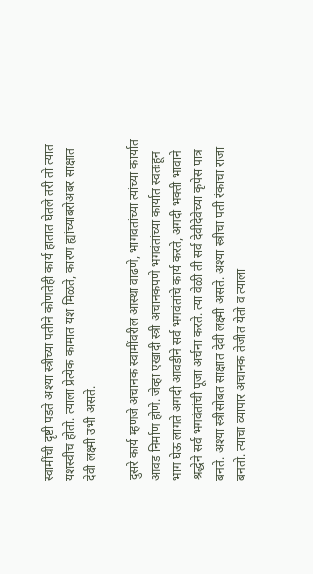स्वामींची दृष्टी पडते अश्या स्त्रीच्या पतीने कोणतेही कार्य हातात घेतले तरी तो त्यात यशस्वीच होतो. त्याला प्रेत्येक कामात यश मिळते, कारण ह्यांच्याबरोअबर साक्षात देवी लक्ष्मी उभी असते.

दुसरे कार्य म्हणजे अचानक स्वामींवरील आस्था वाढणे, भागवतांच्या त्यांच्या कार्यात आवड निर्माण होणे. जेव्हा एखादी स्त्री अचानकपणे भगवंतांच्या कार्यात स्वतःहून भाग घेऊ लागते अगदी आवडीने सर्व भगवंतांचे कार्य करते, अगदी भक्ती भावाने श्रद्धेने सर्व भगवंतांची पूजा अर्चना करते. त्या वेळी ती सर्व देवीदेवेच्या कृपेस पात्र बनते. अश्या स्त्रीसोबत साक्षात देवी लक्ष्मी असते. अश्या स्त्रीचा पती रंकाचा राजा बनतो. त्याचा व्यापार अचानक तेजीत येतो व त्याला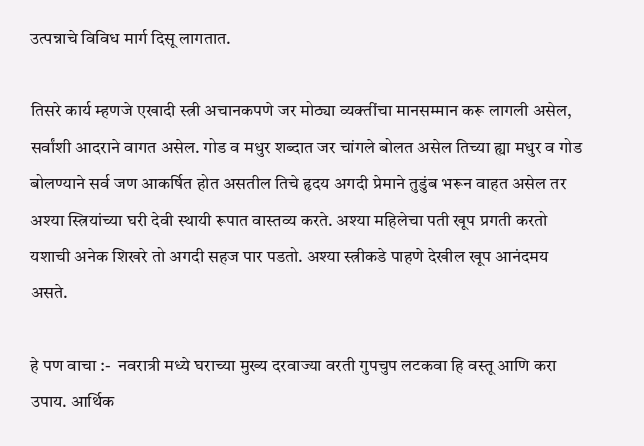उत्पन्नाचे विविध मार्ग दिसू लागतात.

तिसरे कार्य म्हणजे एखादी स्त्री अचानकपणे जर मोठ्या व्यक्तींचा मानसम्मान करू लागली असेल, सर्वांशी आदराने वागत असेल. गोड व मधुर शब्दात जर चांगले बोलत असेल तिच्या ह्या मधुर व गोड बोलण्याने सर्व जण आकर्षित होत असतील तिचे हृदय अगदी प्रेमाने तुडुंब भरून वाहत असेल तर अश्या स्त्रियांच्या घरी देवी स्थायी रूपात वास्तव्य करते. अश्या महिलेचा पती खूप प्रगती करतो यशाची अनेक शिखरे तो अगदी सहज पार पडतो. अश्या स्त्रीकडे पाहणे देखील खूप आनंदमय असते.

हे पण वाचा :-  नवरात्री मध्ये घराच्या मुख्य दरवाज्या वरती गुपचुप लटकवा हि वस्तू आणि करा उपाय. आर्थिक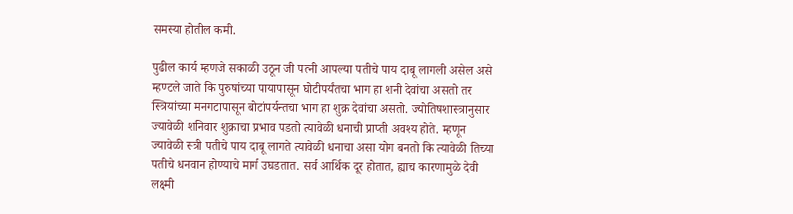समस्या होतील कमी.

पुढील कार्य म्हणजे सकाळी उठून जी पत्नी आपल्या पतीचे पाय दाबू लागली असेल असे म्हण्टले जाते कि पुरुषांच्या पायापासून घोटीपर्यंतचा भाग हा शनी देवांचा असतो तर स्त्रियांच्या मनगटापासून बोटांपर्यन्तचा भाग हा शुक्र देवांचा असतो. ज्योतिषशास्त्रानुसार ज्यावेळी शनिवार शुक्राचा प्रभाव पडतो त्यावेळी धनाची प्राप्ती अवश्य होते. म्हणून ज्यावेळी स्त्री पतीचे पाय दाबू लागते त्यावेळी धनाचा असा योग बनतो कि त्यावेळी तिच्या पतीचे धनवान होण्याचे मार्ग उघडतात. सर्व आर्थिक दूर होतात, ह्याच कारणामुळे देवी लक्ष्मी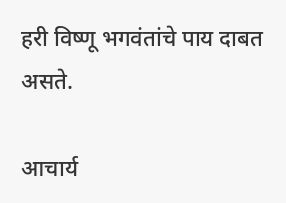हरी विष्णू भगवंतांचे पाय दाबत असते.

आचार्य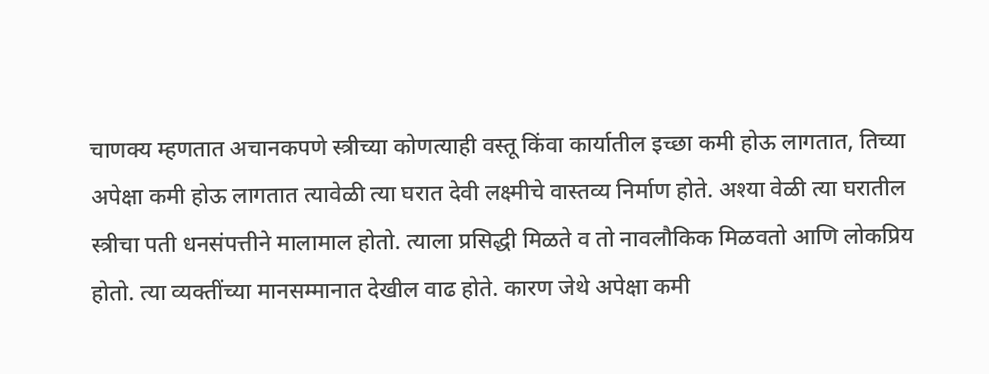चाणक्य म्हणतात अचानकपणे स्त्रीच्या कोणत्याही वस्तू किंवा कार्यातील इच्छा कमी होऊ लागतात, तिच्या अपेक्षा कमी होऊ लागतात त्यावेळी त्या घरात देवी लक्ष्मीचे वास्तव्य निर्माण होते. अश्या वेळी त्या घरातील स्त्रीचा पती धनसंपत्तीने मालामाल होतो. त्याला प्रसिद्धी मिळते व तो नावलौकिक मिळवतो आणि लोकप्रिय होतो. त्या व्यक्तींच्या मानसम्मानात देखील वाढ होते. कारण जेथे अपेक्षा कमी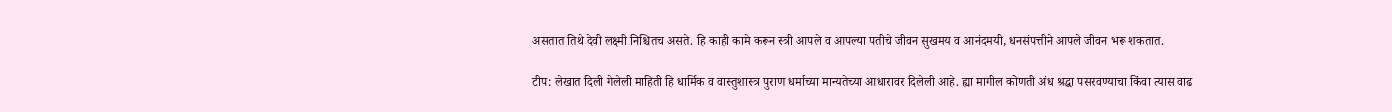असतात तिथे देवी लक्ष्मी निश्चितच असते. हि काही कामे करून स्त्री आपले व आपल्या पतीचे जीवन सुखमय व आनंदमयी, धनसंपत्तीने आपले जीवन भरू शकतात.

टीप: लेखात दिली गेलेली माहिती हि धार्मिक व वास्तुशास्त्र पुराण धर्माच्या मान्यतेच्या आधारावर दिलेली आहे. ह्या मागील कोणती अंध श्रद्धा पसरवण्याचा किंवा त्यास वाढ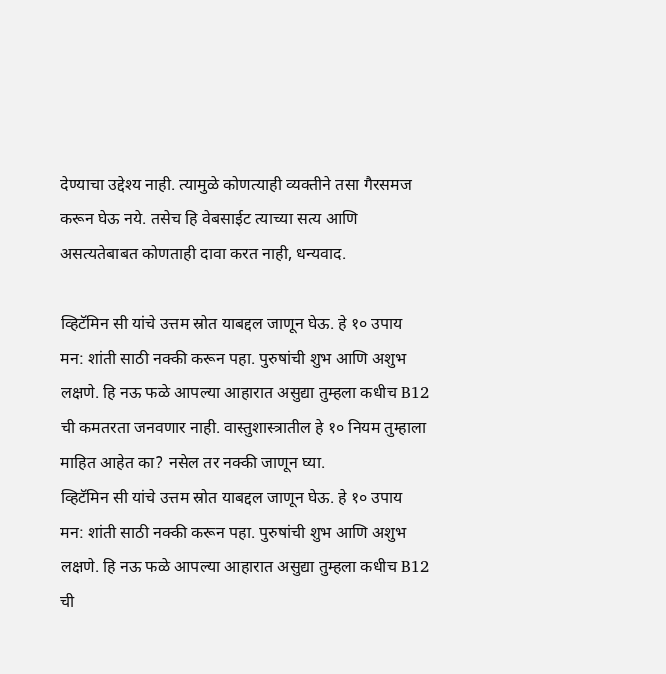देण्याचा उद्देश्य नाही. त्यामुळे कोणत्याही व्यक्तीने तसा गैरसमज करून घेऊ नये. तसेच हि वेबसाईट त्याच्या सत्य आणि असत्यतेबाबत कोणताही दावा करत नाही, धन्यवाद.

व्हिटॅमिन सी यांचे उत्तम स्रोत याबद्दल जाणून घेऊ. हे १० उपाय मन: शांती साठी नक्की करून पहा. पुरुषांची शुभ आणि अशुभ लक्षणे. हि नऊ फळे आपल्या आहारात असुद्या तुम्हला कधीच B12 ची कमतरता जनवणार नाही. वास्तुशास्त्रातील हे १० नियम तुम्हाला माहित आहेत का? नसेल तर नक्की जाणून घ्या.
व्हिटॅमिन सी यांचे उत्तम स्रोत याबद्दल जाणून घेऊ. हे १० उपाय मन: शांती साठी नक्की करून पहा. पुरुषांची शुभ आणि अशुभ लक्षणे. हि नऊ फळे आपल्या आहारात असुद्या तुम्हला कधीच B12 ची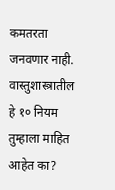कमतरता जनवणार नाही. वास्तुशास्त्रातील हे १० नियम तुम्हाला माहित आहेत का?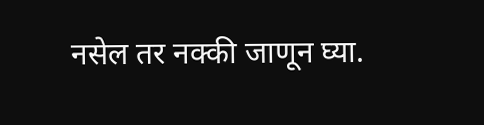नसेल तर नक्की जाणून घ्या.